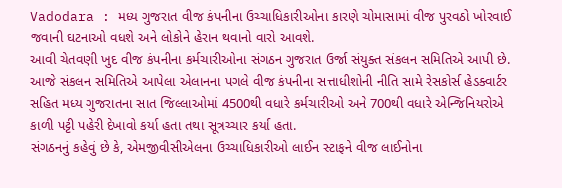Vadodara : મધ્ય ગુજરાત વીજ કંપનીના ઉચ્ચાધિકારીઓના કારણે ચોમાસામાં વીજ પુરવઠો ખોરવાઈ જવાની ઘટનાઓ વધશે અને લોકોને હેરાન થવાનો વારો આવશે.
આવી ચેતવણી ખુદ વીજ કંપનીના કર્મચારીઓના સંગઠન ગુજરાત ઉર્જા સંયુક્ત સંકલન સમિતિએ આપી છે. આજે સંકલન સમિતિએ આપેલા એલાનના પગલે વીજ કંપનીના સત્તાધીશોની નીતિ સામે રેસકોર્સ હેડક્વાર્ટર સહિત મધ્ય ગુજરાતના સાત જિલ્લાઓમાં 4500થી વધારે કર્મચારીઓ અને 700થી વધારે એન્જિનિયરોએ કાળી પટ્ટી પહેરી દેખાવો કર્યા હતા તથા સૂત્રચ્ચાર કર્યા હતા.
સંગઠનનું કહેવું છે કે, એમજીવીસીએલના ઉચ્ચાધિકારીઓ લાઈન સ્ટાફને વીજ લાઈનોના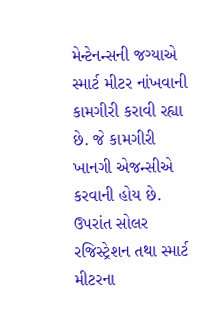મેન્ટેનન્સની જગ્યાએ સ્માર્ટ મીટર નાંખવાની કામગીરી કરાવી રહ્યા છે. જે કામગીરી ખાનગી એજન્સીએ કરવાની હોય છે. ઉપરાંત સોલર રજિસ્ટ્રેશન તથા સ્માર્ટ મીટરના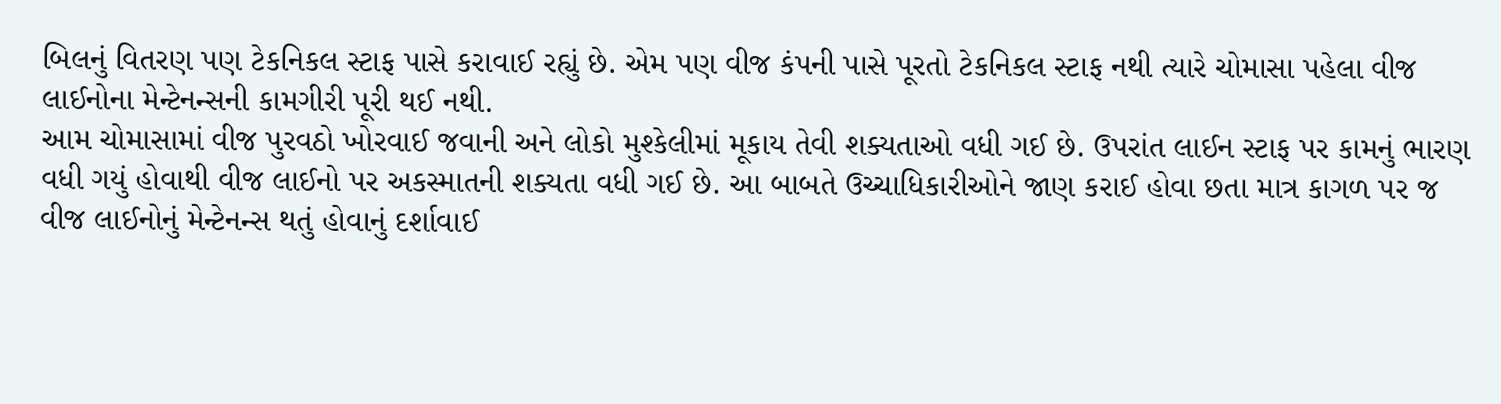બિલનું વિતરણ પણ ટેકનિકલ સ્ટાફ પાસે કરાવાઈ રહ્યું છે. એમ પણ વીજ કંપની પાસે પૂરતો ટેકનિકલ સ્ટાફ નથી ત્યારે ચોમાસા પહેલા વીજ લાઈનોના મેન્ટેનન્સની કામગીરી પૂરી થઈ નથી.
આમ ચોમાસામાં વીજ પુરવઠો ખોરવાઈ જવાની અને લોકો મુશ્કેલીમાં મૂકાય તેવી શક્યતાઓ વધી ગઈ છે. ઉપરાંત લાઈન સ્ટાફ પર કામનું ભારણ વધી ગયું હોવાથી વીજ લાઈનો પર અકસ્માતની શક્યતા વધી ગઈ છે. આ બાબતે ઉચ્ચાધિકારીઓને જાણ કરાઈ હોવા છતા માત્ર કાગળ પર જ વીજ લાઈનોનું મેન્ટેનન્સ થતું હોવાનું દર્શાવાઈ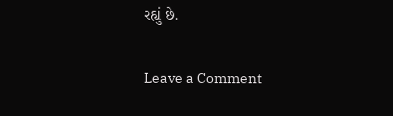રહ્યું છે.


Leave a Comment